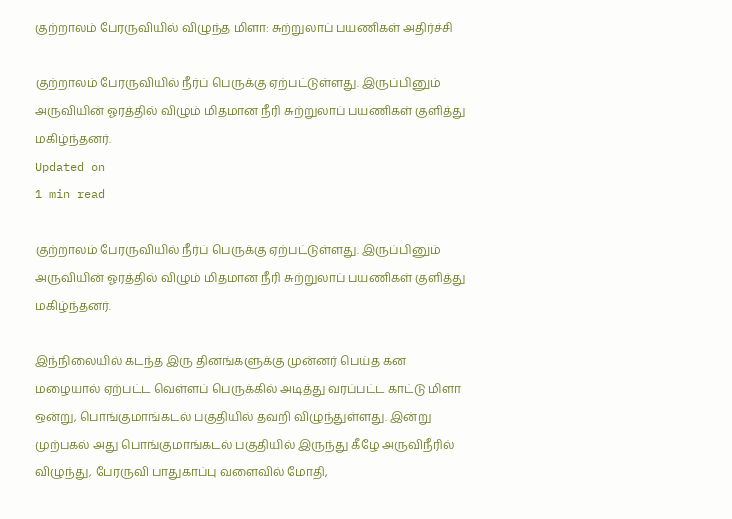குற்றாலம் பேரருவியில் விழுந்த மிளா: சுற்றுலாப் பயணிகள் அதிர்ச்சி

குற்றாலம் பேரருவியில் நீர்ப் பெருக்கு ஏற்பட்டுள்ளது. இருப்பினும் அருவியின் ஓரத்தில் விழும் மிதமான நீரி சுற்றுலாப் பயணிகள் குளித்து மகிழ்ந்தனர்.
Updated on
1 min read

குற்றாலம் பேரருவியில் நீர்ப் பெருக்கு ஏற்பட்டுள்ளது. இருப்பினும் அருவியின் ஓரத்தில் விழும் மிதமான நீரி சுற்றுலாப் பயணிகள் குளித்து மகிழ்ந்தனர்.

இந்நிலையில் கடந்த இரு தினங்களுக்கு முன்னர் பெய்த கன மழையால் ஏற்பட்ட வெள்ளப் பெருக்கில் அடித்து வரப்பட்ட காட்டு மிளா ஒன்று, பொங்குமாங்கடல் பகுதியில் தவறி விழுந்துள்ளது. இன்று முற்பகல் அது பொங்குமாங்கடல் பகுதியில் இருந்து கீழே அருவிநீரில் விழுந்து, பேரருவி பாதுகாப்பு வளைவில் மோதி,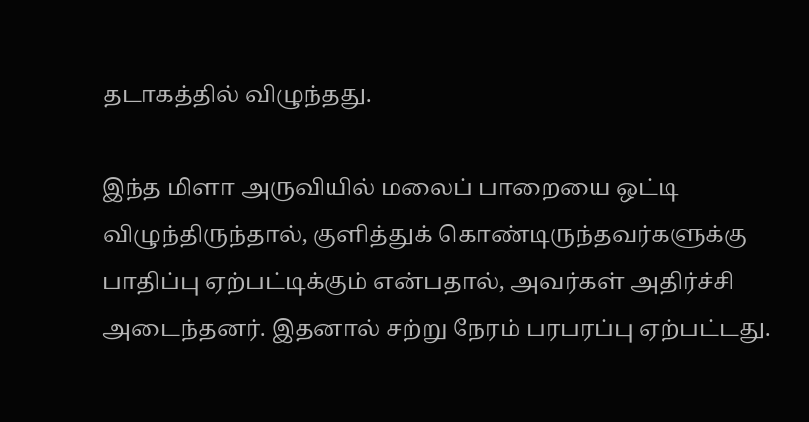தடாகத்தில் விழுந்தது.

இந்த மிளா அருவியில் மலைப் பாறையை ஒட்டி விழுந்திருந்தால், குளித்துக் கொண்டிருந்தவர்களுக்கு பாதிப்பு ஏற்பட்டிக்கும் என்பதால், அவர்கள் அதிர்ச்சி அடைந்தனர். இதனால் சற்று நேரம் பரபரப்பு ஏற்பட்டது.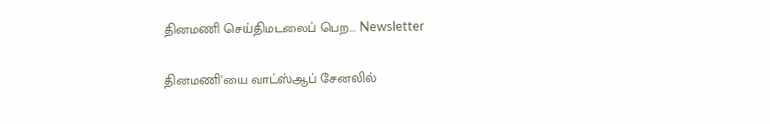தினமணி செய்திமடலைப் பெற... Newsletter

தினமணி'யை வாட்ஸ்ஆப் சேனலில்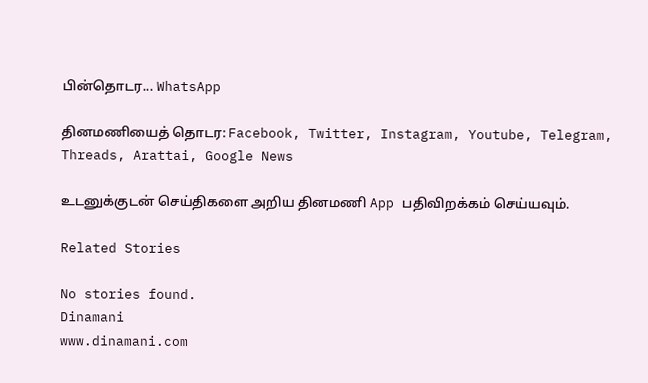பின்தொடர... WhatsApp

தினமணியைத் தொடர: Facebook, Twitter, Instagram, Youtube, Telegram, Threads, Arattai, Google News

உடனுக்குடன் செய்திகளை அறிய தினமணி App பதிவிறக்கம் செய்யவும்.

Related Stories

No stories found.
Dinamani
www.dinamani.com